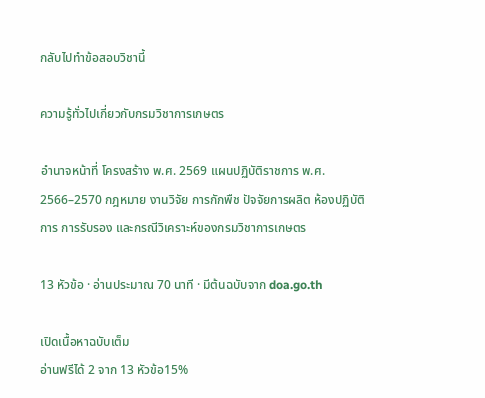กลับไปทำข้อสอบวิชานี้

ความรู้ทั่วไปเกี่ยวกับกรมวิชาการเกษตร

อำนาจหน้าที่ โครงสร้าง พ.ศ. 2569 แผนปฏิบัติราชการ พ.ศ. 2566–2570 กฎหมาย งานวิจัย การกักพืช ปัจจัยการผลิต ห้องปฏิบัติการ การรับรอง และกรณีวิเคราะห์ของกรมวิชาการเกษตร

13 หัวข้อ · อ่านประมาณ 70 นาที · มีต้นฉบับจาก doa.go.th

เปิดเนื้อหาฉบับเต็ม
อ่านฟรีได้ 2 จาก 13 หัวข้อ15%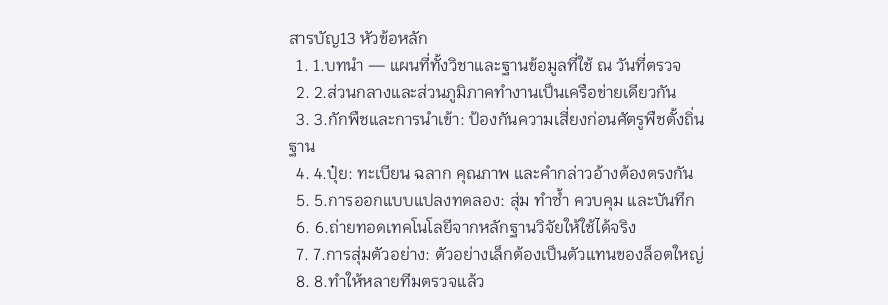สารบัญ13 หัวข้อหลัก
  1. 1.บทนำ — แผนที่ทั้งวิชาและฐานข้อมูลที่ใช้ ณ วันที่ตรวจ
  2. 2.ส่วนกลางและส่วนภูมิภาคทำงานเป็นเครือข่ายเดียวกัน
  3. 3.กักพืชและการนำเข้า: ป้องกันความเสี่ยงก่อนศัตรูพืชตั้งถิ่นฐาน
  4. 4.ปุ๋ย: ทะเบียน ฉลาก คุณภาพ และคำกล่าวอ้างต้องตรงกัน
  5. 5.การออกแบบแปลงทดลอง: สุ่ม ทำซ้ำ ควบคุม และบันทึก
  6. 6.ถ่ายทอดเทคโนโลยีจากหลักฐานวิจัยให้ใช้ได้จริง
  7. 7.การสุ่มตัวอย่าง: ตัวอย่างเล็กต้องเป็นตัวแทนของล็อตใหญ่
  8. 8.ทำให้หลายทีมตรวจแล้ว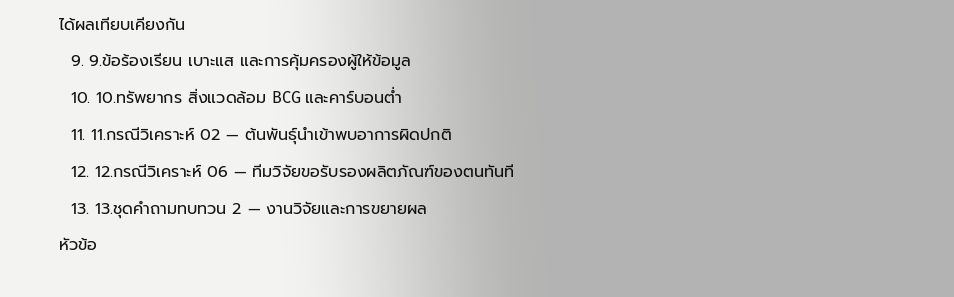ได้ผลเทียบเคียงกัน
  9. 9.ข้อร้องเรียน เบาะแส และการคุ้มครองผู้ให้ข้อมูล
  10. 10.ทรัพยากร สิ่งแวดล้อม BCG และคาร์บอนต่ำ
  11. 11.กรณีวิเคราะห์ 02 — ต้นพันธุ์นำเข้าพบอาการผิดปกติ
  12. 12.กรณีวิเคราะห์ 06 — ทีมวิจัยขอรับรองผลิตภัณฑ์ของตนทันที
  13. 13.ชุดคำถามทบทวน 2 — งานวิจัยและการขยายผล
หัวข้อ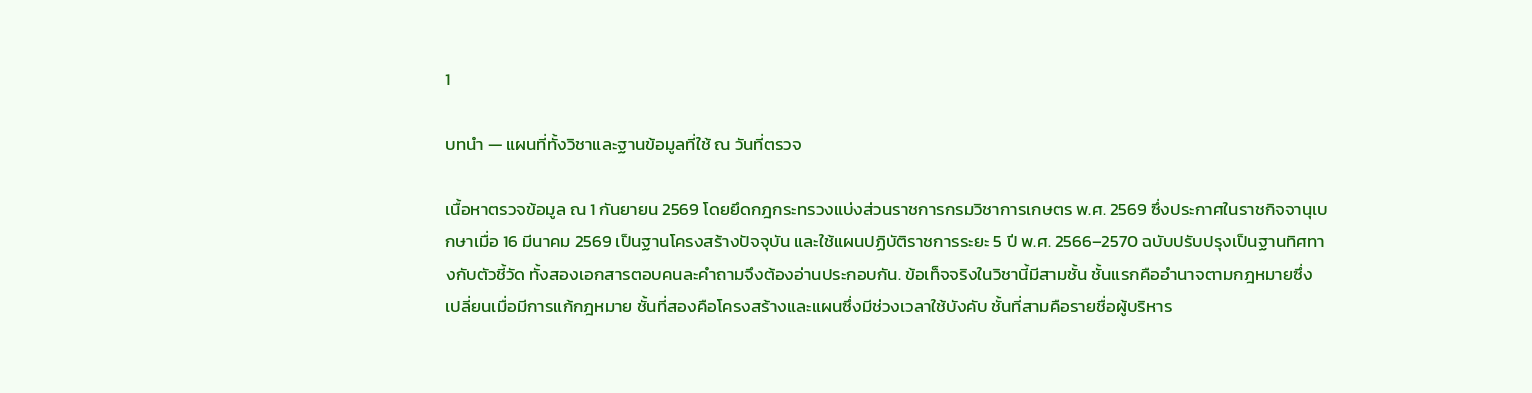1

บทนำ — แผนที่ทั้งวิชาและฐานข้อมูลที่ใช้ ณ วันที่ตรวจ

เนื้อหาตรวจข้อมูล ณ 1 กันยายน 2569 โดยยึดกฎกระทรวงแบ่งส่วนราชการกรมวิชาการเกษตร พ.ศ. 2569 ซึ่งประกาศในราชกิจจานุเบกษาเมื่อ 16 มีนาคม 2569 เป็นฐานโครงสร้างปัจจุบัน และใช้แผนปฏิบัติราชการระยะ 5 ปี พ.ศ. 2566–2570 ฉบับปรับปรุงเป็นฐานทิศทางกับตัวชี้วัด ทั้งสองเอกสารตอบคนละคำถามจึงต้องอ่านประกอบกัน. ข้อเท็จจริงในวิชานี้มีสามชั้น ชั้นแรกคืออำนาจตามกฎหมายซึ่งเปลี่ยนเมื่อมีการแก้กฎหมาย ชั้นที่สองคือโครงสร้างและแผนซึ่งมีช่วงเวลาใช้บังคับ ชั้นที่สามคือรายชื่อผู้บริหาร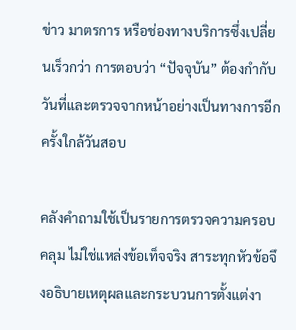ข่าว มาตรการ หรือช่องทางบริการซึ่งเปลี่ยนเร็วกว่า การตอบว่า “ปัจจุบัน” ต้องกำกับวันที่และตรวจจากหน้าอย่างเป็นทางการอีกครั้งใกล้วันสอบ

คลังคำถามใช้เป็นรายการตรวจความครอบคลุม ไม่ใช่แหล่งข้อเท็จจริง สาระทุกหัวข้อจึงอธิบายเหตุผลและกระบวนการตั้งแต่งา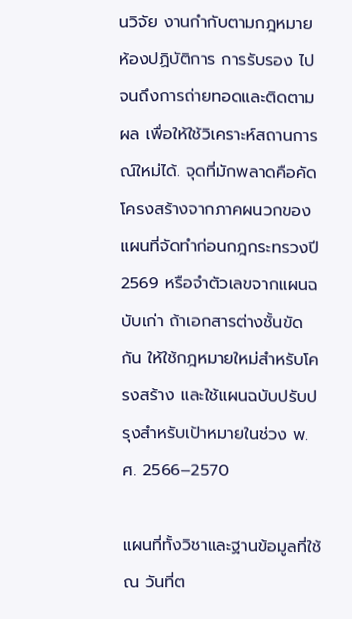นวิจัย งานกำกับตามกฎหมาย ห้องปฏิบัติการ การรับรอง ไปจนถึงการถ่ายทอดและติดตามผล เพื่อให้ใช้วิเคราะห์สถานการณ์ใหม่ได้. จุดที่มักพลาดคือคัดโครงสร้างจากภาคผนวกของแผนที่จัดทำก่อนกฎกระทรวงปี 2569 หรือจำตัวเลขจากแผนฉบับเก่า ถ้าเอกสารต่างชั้นขัดกัน ให้ใช้กฎหมายใหม่สำหรับโครงสร้าง และใช้แผนฉบับปรับปรุงสำหรับเป้าหมายในช่วง พ.ศ. 2566–2570

แผนที่ทั้งวิชาและฐานข้อมูลที่ใช้ ณ วันที่ต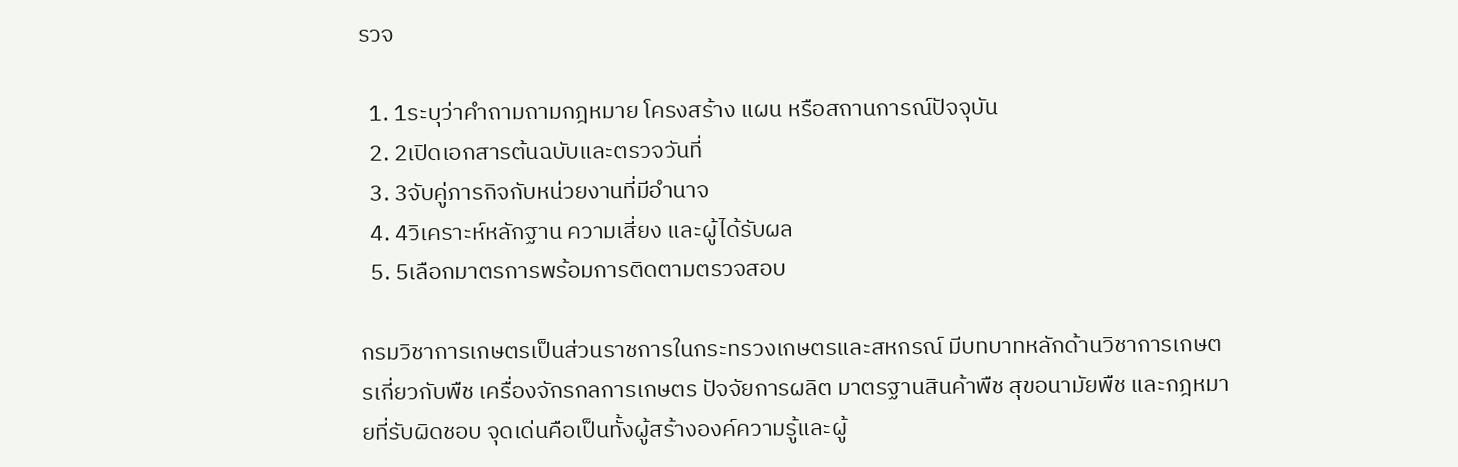รวจ

  1. 1ระบุว่าคำถามถามกฎหมาย โครงสร้าง แผน หรือสถานการณ์ปัจจุบัน
  2. 2เปิดเอกสารต้นฉบับและตรวจวันที่
  3. 3จับคู่ภารกิจกับหน่วยงานที่มีอำนาจ
  4. 4วิเคราะห์หลักฐาน ความเสี่ยง และผู้ได้รับผล
  5. 5เลือกมาตรการพร้อมการติดตามตรวจสอบ

กรมวิชาการเกษตรเป็นส่วนราชการในกระทรวงเกษตรและสหกรณ์ มีบทบาทหลักด้านวิชาการเกษตรเกี่ยวกับพืช เครื่องจักรกลการเกษตร ปัจจัยการผลิต มาตรฐานสินค้าพืช สุขอนามัยพืช และกฎหมายที่รับผิดชอบ จุดเด่นคือเป็นทั้งผู้สร้างองค์ความรู้และผู้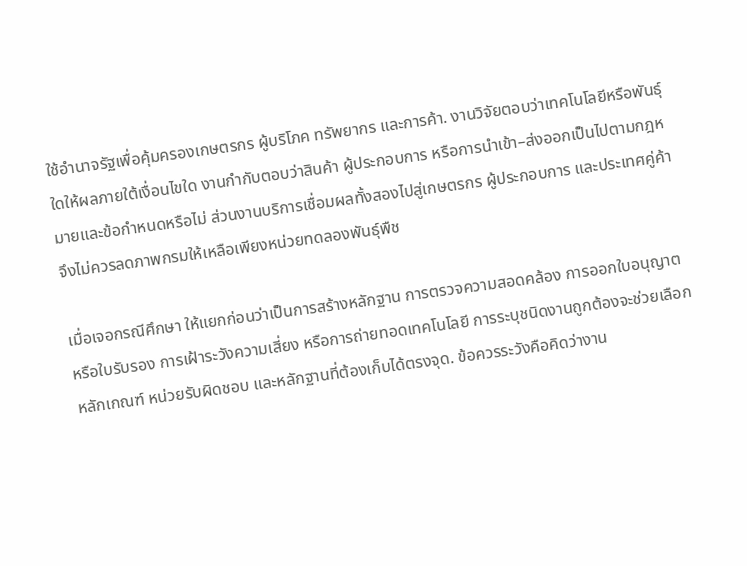ใช้อำนาจรัฐเพื่อคุ้มครองเกษตรกร ผู้บริโภค ทรัพยากร และการค้า. งานวิจัยตอบว่าเทคโนโลยีหรือพันธุ์ใดให้ผลภายใต้เงื่อนไขใด งานกำกับตอบว่าสินค้า ผู้ประกอบการ หรือการนำเข้า–ส่งออกเป็นไปตามกฎหมายและข้อกำหนดหรือไม่ ส่วนงานบริการเชื่อมผลทั้งสองไปสู่เกษตรกร ผู้ประกอบการ และประเทศคู่ค้า จึงไม่ควรลดภาพกรมให้เหลือเพียงหน่วยทดลองพันธุ์พืช

เมื่อเจอกรณีศึกษา ให้แยกก่อนว่าเป็นการสร้างหลักฐาน การตรวจความสอดคล้อง การออกใบอนุญาตหรือใบรับรอง การเฝ้าระวังความเสี่ยง หรือการถ่ายทอดเทคโนโลยี การระบุชนิดงานถูกต้องจะช่วยเลือกหลักเกณฑ์ หน่วยรับผิดชอบ และหลักฐานที่ต้องเก็บได้ตรงจุด. ข้อควรระวังคือคิดว่างาน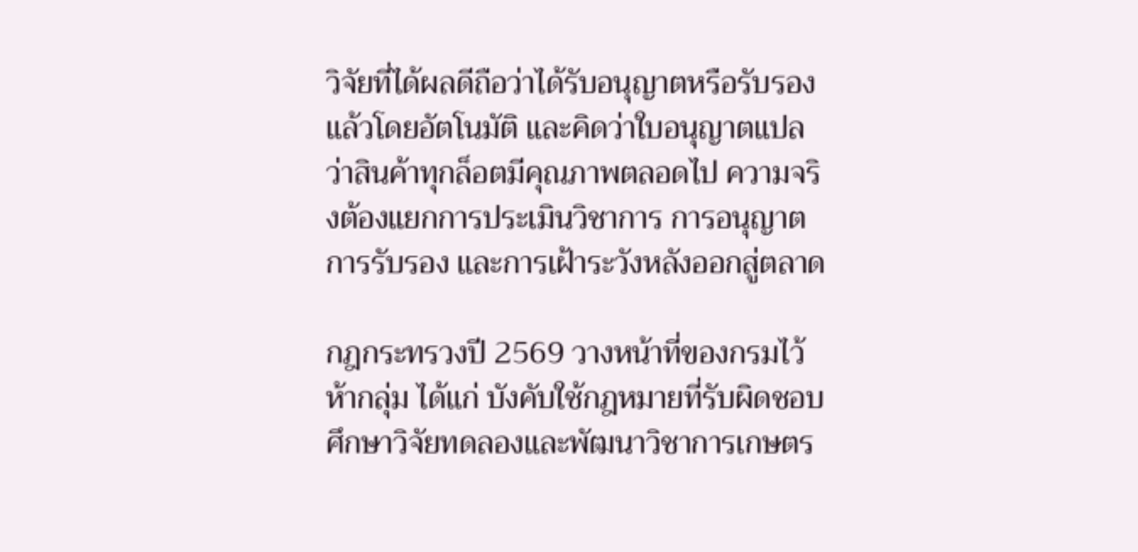วิจัยที่ได้ผลดีถือว่าได้รับอนุญาตหรือรับรองแล้วโดยอัตโนมัติ และคิดว่าใบอนุญาตแปลว่าสินค้าทุกล็อตมีคุณภาพตลอดไป ความจริงต้องแยกการประเมินวิชาการ การอนุญาต การรับรอง และการเฝ้าระวังหลังออกสู่ตลาด

กฎกระทรวงปี 2569 วางหน้าที่ของกรมไว้ห้ากลุ่ม ได้แก่ บังคับใช้กฎหมายที่รับผิดชอบ ศึกษาวิจัยทดลองและพัฒนาวิชาการเกษตร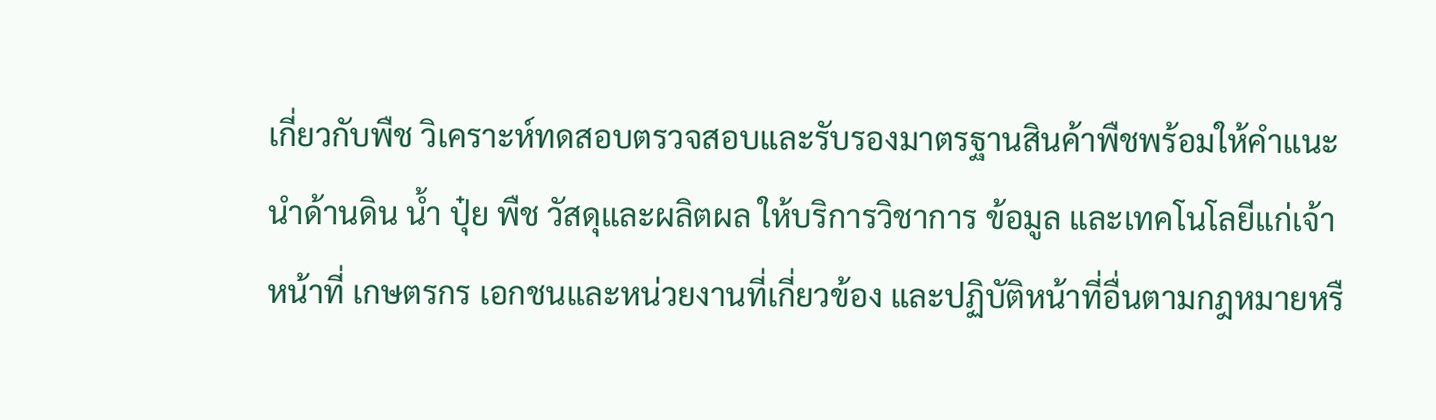เกี่ยวกับพืช วิเคราะห์ทดสอบตรวจสอบและรับรองมาตรฐานสินค้าพืชพร้อมให้คำแนะนำด้านดิน น้ำ ปุ๋ย พืช วัสดุและผลิตผล ให้บริการวิชาการ ข้อมูล และเทคโนโลยีแก่เจ้าหน้าที่ เกษตรกร เอกชนและหน่วยงานที่เกี่ยวข้อง และปฏิบัติหน้าที่อื่นตามกฎหมายหรื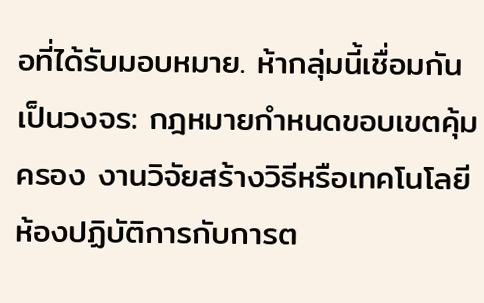อที่ได้รับมอบหมาย. ห้ากลุ่มนี้เชื่อมกันเป็นวงจร: กฎหมายกำหนดขอบเขตคุ้มครอง งานวิจัยสร้างวิธีหรือเทคโนโลยี ห้องปฏิบัติการกับการต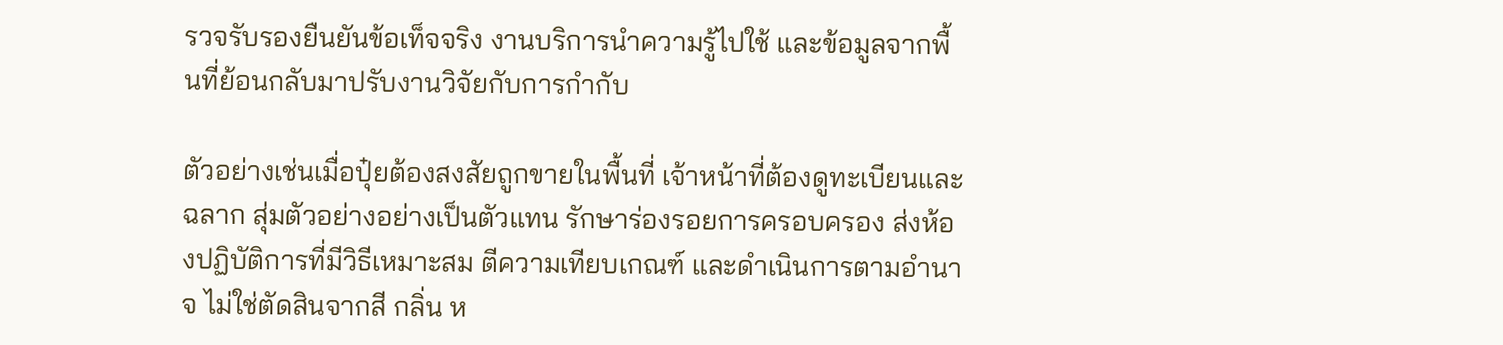รวจรับรองยืนยันข้อเท็จจริง งานบริการนำความรู้ไปใช้ และข้อมูลจากพื้นที่ย้อนกลับมาปรับงานวิจัยกับการกำกับ

ตัวอย่างเช่นเมื่อปุ๋ยต้องสงสัยถูกขายในพื้นที่ เจ้าหน้าที่ต้องดูทะเบียนและฉลาก สุ่มตัวอย่างอย่างเป็นตัวแทน รักษาร่องรอยการครอบครอง ส่งห้องปฏิบัติการที่มีวิธีเหมาะสม ตีความเทียบเกณฑ์ และดำเนินการตามอำนาจ ไม่ใช่ตัดสินจากสี กลิ่น ห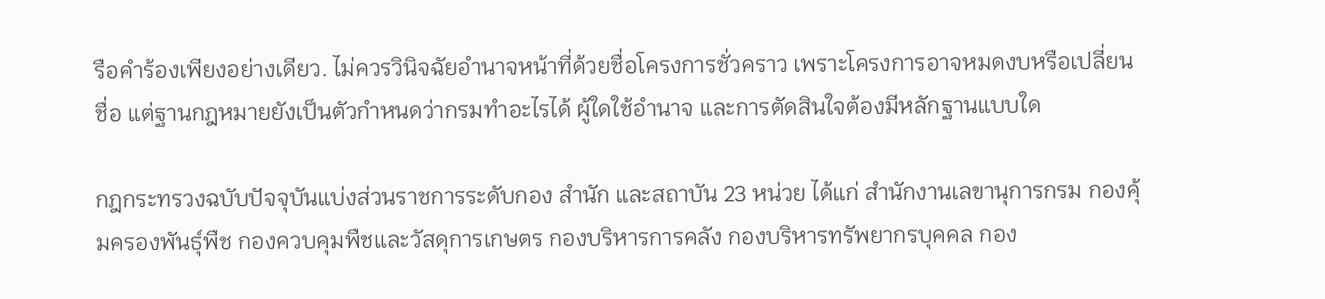รือคำร้องเพียงอย่างเดียว. ไม่ควรวินิจฉัยอำนาจหน้าที่ด้วยชื่อโครงการชั่วคราว เพราะโครงการอาจหมดงบหรือเปลี่ยนชื่อ แต่ฐานกฎหมายยังเป็นตัวกำหนดว่ากรมทำอะไรได้ ผู้ใดใช้อำนาจ และการตัดสินใจต้องมีหลักฐานแบบใด

กฎกระทรวงฉบับปัจจุบันแบ่งส่วนราชการระดับกอง สำนัก และสถาบัน 23 หน่วย ได้แก่ สำนักงานเลขานุการกรม กองคุ้มครองพันธุ์พืช กองควบคุมพืชและวัสดุการเกษตร กองบริหารการคลัง กองบริหารทรัพยากรบุคคล กอง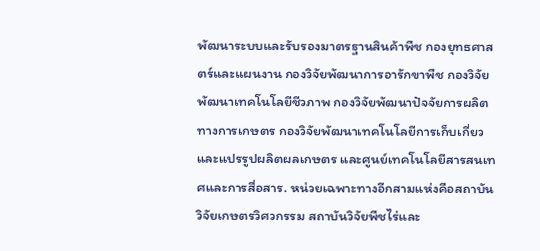พัฒนาระบบและรับรองมาตรฐานสินค้าพืช กองยุทธศาสตร์และแผนงาน กองวิจัยพัฒนาการอารักขาพืช กองวิจัยพัฒนาเทคโนโลยีชีวภาพ กองวิจัยพัฒนาปัจจัยการผลิตทางการเกษตร กองวิจัยพัฒนาเทคโนโลยีการเก็บเกี่ยวและแปรรูปผลิตผลเกษตร และศูนย์เทคโนโลยีสารสนเทศและการสื่อสาร. หน่วยเฉพาะทางอีกสามแห่งคือสถาบันวิจัยเกษตรวิศวกรรม สถาบันวิจัยพืชไร่และ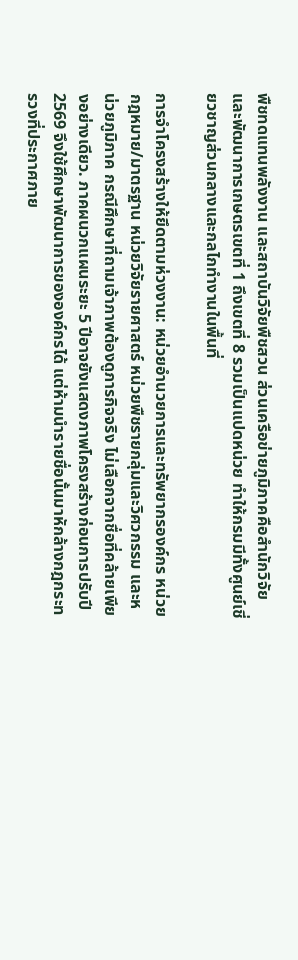พืชทดแทนพลังงาน และสถาบันวิจัยพืชสวน ส่วนเครือข่ายภูมิภาคคือสำนักวิจัยและพัฒนาการเกษตรเขตที่ 1 ถึงเขตที่ 8 รวมเป็นแปดหน่วย ทำให้กรมมีทั้งศูนย์เชี่ยวชาญส่วนกลางและกลไกทำงานในพื้นที่

การจำโครงสร้างให้ยึดตามห่วงงาน: หน่วยอำนวยการและทรัพยากรองค์กร หน่วยกฎหมาย/มาตรฐาน หน่วยวิจัยรายศาสตร์ หน่วยพืชรายกลุ่มและวิศวกรรม และหน่วยภูมิภาค กรณีศึกษาที่ถามเจ้าภาพต้องดูภารกิจจริง ไม่เลือกจากชื่อที่คล้ายเพียงอย่างเดียว. ภาคผนวกแผนระยะ 5 ปีอาจยังแสดงภาพโครงสร้างก่อนการปรับปี 2569 จึงใช้ศึกษาพัฒนาการขององค์กรได้ แต่ห้ามนำรายชื่อนั้นมาหักล้างกฎกระทรวงที่ประกาศภาย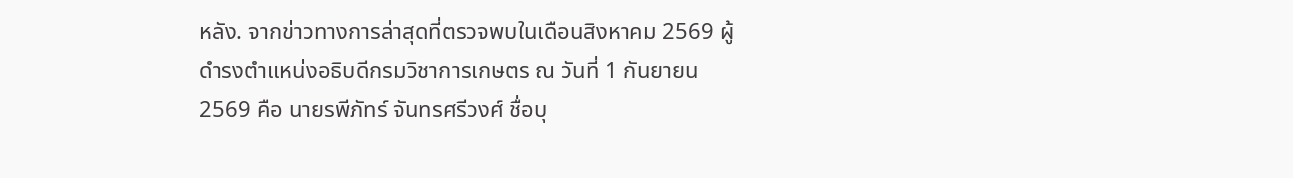หลัง. จากข่าวทางการล่าสุดที่ตรวจพบในเดือนสิงหาคม 2569 ผู้ดำรงตำแหน่งอธิบดีกรมวิชาการเกษตร ณ วันที่ 1 กันยายน 2569 คือ นายรพีภัทร์ จันทรศรีวงศ์ ชื่อบุ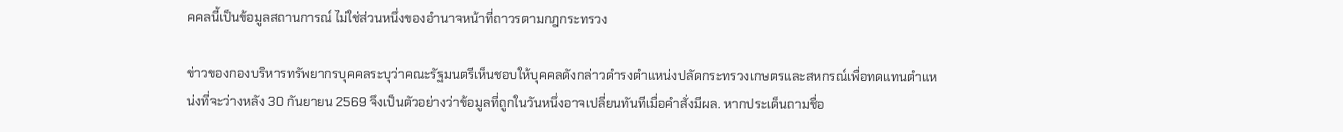คคลนี้เป็นข้อมูลสถานการณ์ ไม่ใช่ส่วนหนึ่งของอำนาจหน้าที่ถาวรตามกฎกระทรวง

ข่าวของกองบริหารทรัพยากรบุคคลระบุว่าคณะรัฐมนตรีเห็นชอบให้บุคคลดังกล่าวดำรงตำแหน่งปลัดกระทรวงเกษตรและสหกรณ์เพื่อทดแทนตำแหน่งที่จะว่างหลัง 30 กันยายน 2569 จึงเป็นตัวอย่างว่าข้อมูลที่ถูกในวันหนึ่งอาจเปลี่ยนทันทีเมื่อคำสั่งมีผล. หากประเด็นถามชื่อ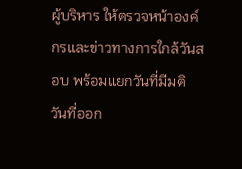ผู้บริหาร ให้ตรวจหน้าองค์กรและข่าวทางการใกล้วันสอบ พร้อมแยกวันที่มีมติ วันที่ออก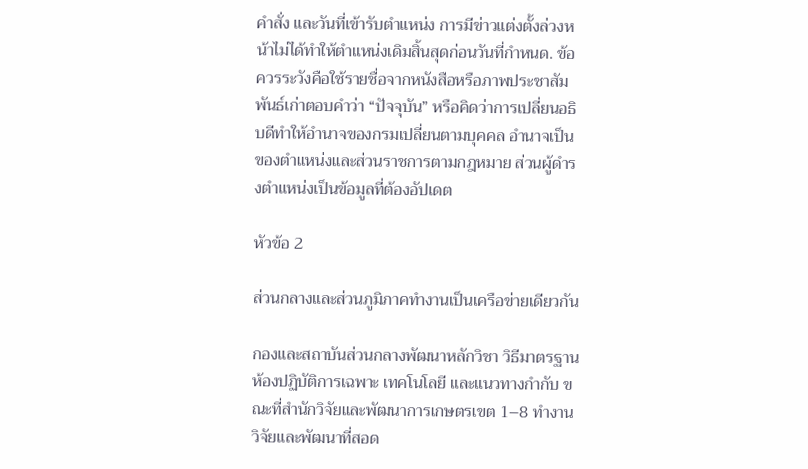คำสั่ง และวันที่เข้ารับตำแหน่ง การมีข่าวแต่งตั้งล่วงหน้าไม่ได้ทำให้ตำแหน่งเดิมสิ้นสุดก่อนวันที่กำหนด. ข้อควรระวังคือใช้รายชื่อจากหนังสือหรือภาพประชาสัมพันธ์เก่าตอบคำว่า “ปัจจุบัน” หรือคิดว่าการเปลี่ยนอธิบดีทำให้อำนาจของกรมเปลี่ยนตามบุคคล อำนาจเป็นของตำแหน่งและส่วนราชการตามกฎหมาย ส่วนผู้ดำรงตำแหน่งเป็นข้อมูลที่ต้องอัปเดต

หัวข้อ 2

ส่วนกลางและส่วนภูมิภาคทำงานเป็นเครือข่ายเดียวกัน

กองและสถาบันส่วนกลางพัฒนาหลักวิชา วิธีมาตรฐาน ห้องปฏิบัติการเฉพาะ เทคโนโลยี และแนวทางกำกับ ขณะที่สำนักวิจัยและพัฒนาการเกษตรเขต 1–8 ทำงานวิจัยและพัฒนาที่สอด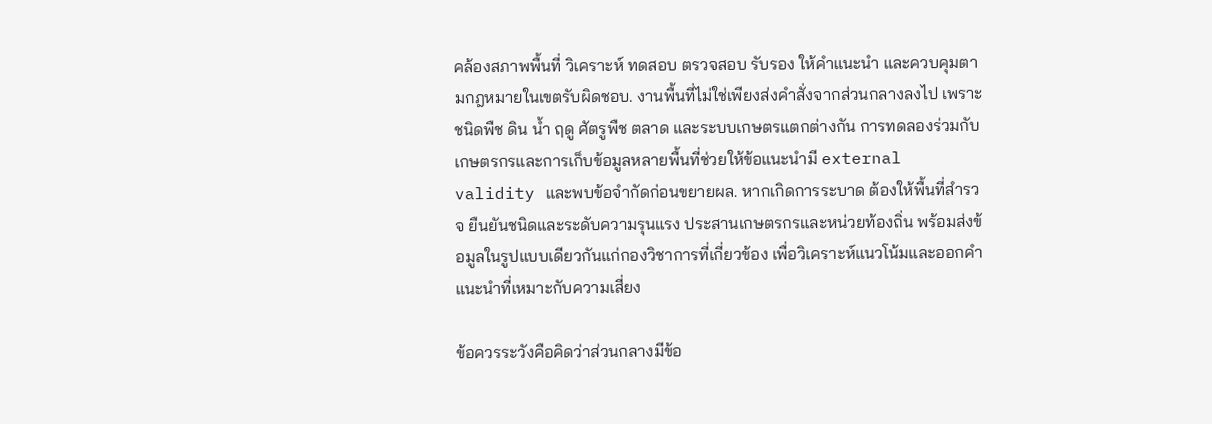คล้องสภาพพื้นที่ วิเคราะห์ ทดสอบ ตรวจสอบ รับรอง ให้คำแนะนำ และควบคุมตามกฎหมายในเขตรับผิดชอบ. งานพื้นที่ไม่ใช่เพียงส่งคำสั่งจากส่วนกลางลงไป เพราะชนิดพืช ดิน น้ำ ฤดู ศัตรูพืช ตลาด และระบบเกษตรแตกต่างกัน การทดลองร่วมกับเกษตรกรและการเก็บข้อมูลหลายพื้นที่ช่วยให้ข้อแนะนำมี external validity และพบข้อจำกัดก่อนขยายผล. หากเกิดการระบาด ต้องให้พื้นที่สำรวจ ยืนยันชนิดและระดับความรุนแรง ประสานเกษตรกรและหน่วยท้องถิ่น พร้อมส่งข้อมูลในรูปแบบเดียวกันแก่กองวิชาการที่เกี่ยวข้อง เพื่อวิเคราะห์แนวโน้มและออกคำแนะนำที่เหมาะกับความเสี่ยง

ข้อควรระวังคือคิดว่าส่วนกลางมีข้อ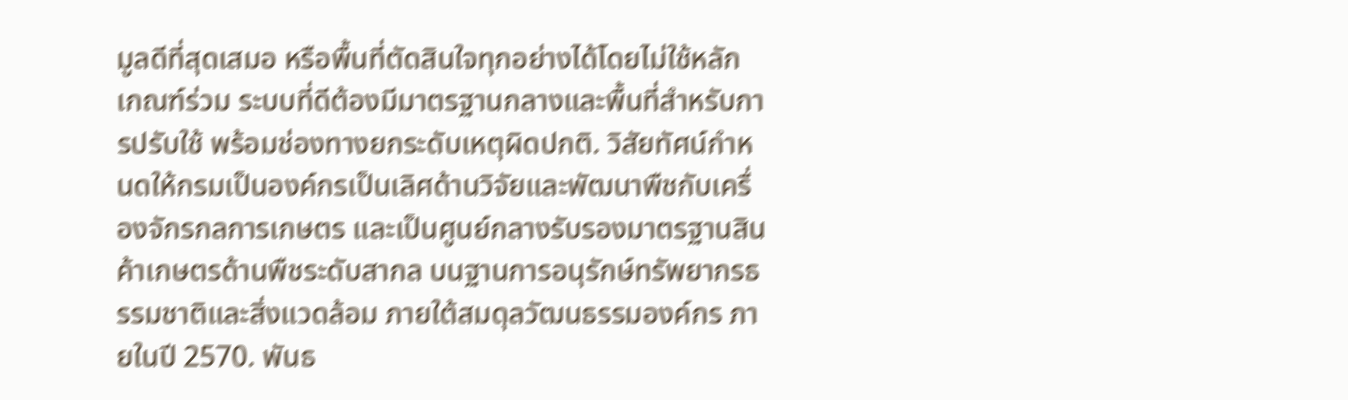มูลดีที่สุดเสมอ หรือพื้นที่ตัดสินใจทุกอย่างได้โดยไม่ใช้หลักเกณฑ์ร่วม ระบบที่ดีต้องมีมาตรฐานกลางและพื้นที่สำหรับการปรับใช้ พร้อมช่องทางยกระดับเหตุผิดปกติ. วิสัยทัศน์กำหนดให้กรมเป็นองค์กรเป็นเลิศด้านวิจัยและพัฒนาพืชกับเครื่องจักรกลการเกษตร และเป็นศูนย์กลางรับรองมาตรฐานสินค้าเกษตรด้านพืชระดับสากล บนฐานการอนุรักษ์ทรัพยากรธรรมชาติและสิ่งแวดล้อม ภายใต้สมดุลวัฒนธรรมองค์กร ภายในปี 2570. พันธ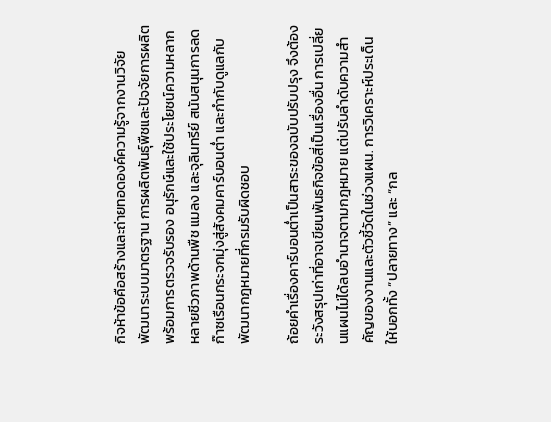กิจห้าข้อคือสร้างและถ่ายทอดองค์ความรู้จากงานวิจัย พัฒนาระบบมาตรฐาน การผลิตพันธุ์พืชและปัจจัยการผลิตพร้อมการตรวจรับรอง อนุรักษ์และใช้ประโยชน์ความหลากหลายชีวภาพด้านพืช แมลง และจุลินทรีย์ สนับสนุนการลดก๊าซเรือนกระจกมุ่งสู่สังคมคาร์บอนต่ำ และกำกับดูแลกับพัฒนากฎหมายที่กรมรับผิดชอบ

ถ้อยคำเรื่องคาร์บอนต่ำเป็นสาระของฉบับปรับปรุง จึงต้องระวังสรุปเก่าที่อาจเขียนพันธกิจข้อสี่เป็นเรื่องอื่น การเปลี่ยนแผนไม่ได้ลบอำนาจตามกฎหมาย แต่ปรับลำดับความสำคัญของงานและตัวชี้วัดในช่วงแผน. การวิเคราะห์ประเด็นให้บอกทั้ง “ปลายทาง” และ “กล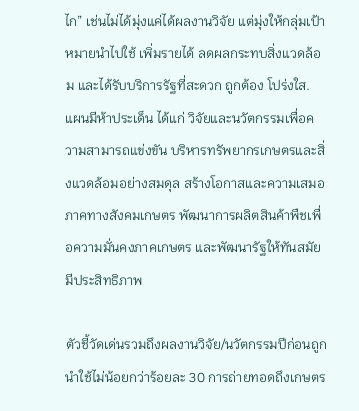ไก” เช่นไม่ได้มุ่งแค่ได้ผลงานวิจัย แต่มุ่งให้กลุ่มเป้าหมายนำไปใช้ เพิ่มรายได้ ลดผลกระทบสิ่งแวดล้อม และได้รับบริการรัฐที่สะดวก ถูกต้อง โปร่งใส. แผนมีห้าประเด็น ได้แก่ วิจัยและนวัตกรรมเพื่อความสามารถแข่งขัน บริหารทรัพยากรเกษตรและสิ่งแวดล้อมอย่างสมดุล สร้างโอกาสและความเสมอภาคทางสังคมเกษตร พัฒนาการผลิตสินค้าพืชเพื่อความมั่นคงภาคเกษตร และพัฒนารัฐให้ทันสมัยมีประสิทธิภาพ

ตัวชี้วัดเด่นรวมถึงผลงานวิจัย/นวัตกรรมปีก่อนถูกนำใช้ไม่น้อยกว่าร้อยละ 30 การถ่ายทอดถึงเกษตร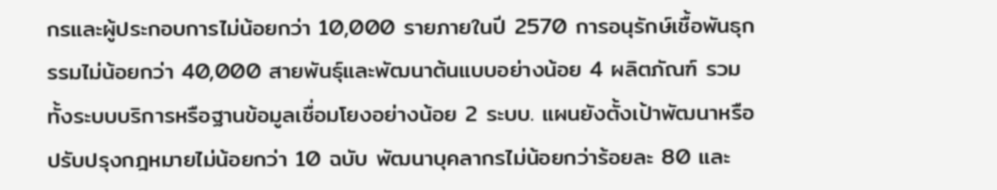กรและผู้ประกอบการไม่น้อยกว่า 10,000 รายภายในปี 2570 การอนุรักษ์เชื้อพันธุกรรมไม่น้อยกว่า 40,000 สายพันธุ์และพัฒนาต้นแบบอย่างน้อย 4 ผลิตภัณฑ์ รวมทั้งระบบบริการหรือฐานข้อมูลเชื่อมโยงอย่างน้อย 2 ระบบ. แผนยังตั้งเป้าพัฒนาหรือปรับปรุงกฎหมายไม่น้อยกว่า 10 ฉบับ พัฒนาบุคลากรไม่น้อยกว่าร้อยละ 80 และ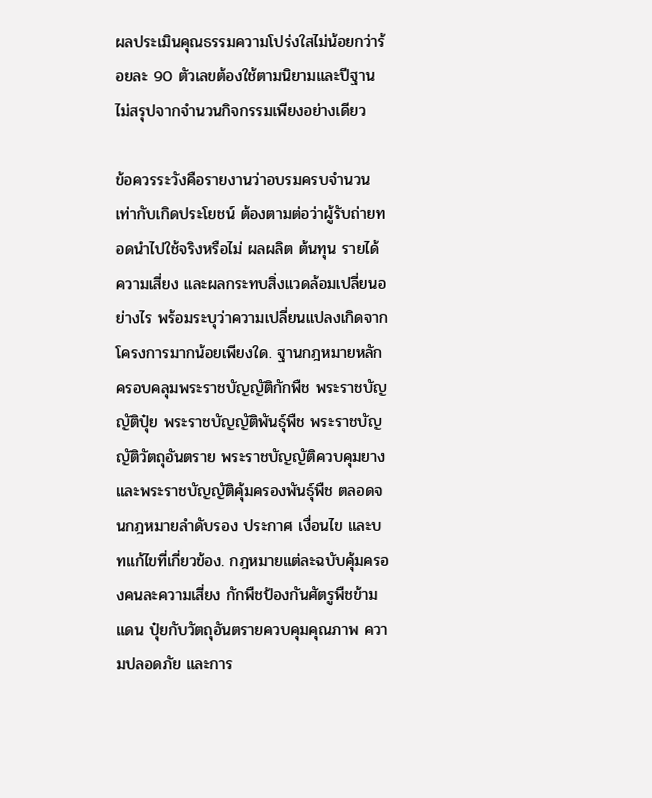ผลประเมินคุณธรรมความโปร่งใสไม่น้อยกว่าร้อยละ 90 ตัวเลขต้องใช้ตามนิยามและปีฐาน ไม่สรุปจากจำนวนกิจกรรมเพียงอย่างเดียว

ข้อควรระวังคือรายงานว่าอบรมครบจำนวนเท่ากับเกิดประโยชน์ ต้องตามต่อว่าผู้รับถ่ายทอดนำไปใช้จริงหรือไม่ ผลผลิต ต้นทุน รายได้ ความเสี่ยง และผลกระทบสิ่งแวดล้อมเปลี่ยนอย่างไร พร้อมระบุว่าความเปลี่ยนแปลงเกิดจากโครงการมากน้อยเพียงใด. ฐานกฎหมายหลักครอบคลุมพระราชบัญญัติกักพืช พระราชบัญญัติปุ๋ย พระราชบัญญัติพันธุ์พืช พระราชบัญญัติวัตถุอันตราย พระราชบัญญัติควบคุมยาง และพระราชบัญญัติคุ้มครองพันธุ์พืช ตลอดจนกฎหมายลำดับรอง ประกาศ เงื่อนไข และบทแก้ไขที่เกี่ยวข้อง. กฎหมายแต่ละฉบับคุ้มครองคนละความเสี่ยง กักพืชป้องกันศัตรูพืชข้ามแดน ปุ๋ยกับวัตถุอันตรายควบคุมคุณภาพ ความปลอดภัย และการ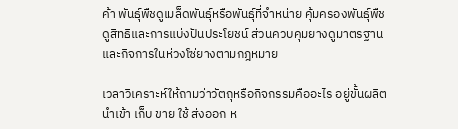ค้า พันธุ์พืชดูเมล็ดพันธุ์หรือพันธุ์ที่จำหน่าย คุ้มครองพันธุ์พืชดูสิทธิและการแบ่งปันประโยชน์ ส่วนควบคุมยางดูมาตรฐานและกิจการในห่วงโซ่ยางตามกฎหมาย

เวลาวิเคราะห์ให้ถามว่าวัตถุหรือกิจกรรมคืออะไร อยู่ขั้นผลิต นำเข้า เก็บ ขาย ใช้ ส่งออก ห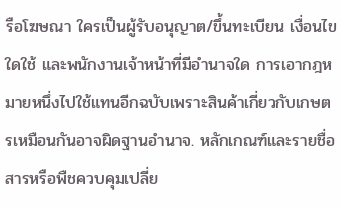รือโฆษณา ใครเป็นผู้รับอนุญาต/ขึ้นทะเบียน เงื่อนไขใดใช้ และพนักงานเจ้าหน้าที่มีอำนาจใด การเอากฎหมายหนึ่งไปใช้แทนอีกฉบับเพราะสินค้าเกี่ยวกับเกษตรเหมือนกันอาจผิดฐานอำนาจ. หลักเกณฑ์และรายชื่อสารหรือพืชควบคุมเปลี่ย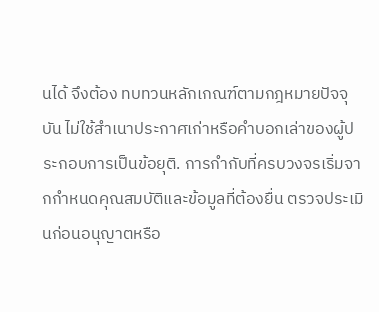นได้ จึงต้อง ทบทวนหลักเกณฑ์ตามกฎหมายปัจจุบัน ไม่ใช้สำเนาประกาศเก่าหรือคำบอกเล่าของผู้ประกอบการเป็นข้อยุติ. การกำกับที่ครบวงจรเริ่มจากกำหนดคุณสมบัติและข้อมูลที่ต้องยื่น ตรวจประเมินก่อนอนุญาตหรือ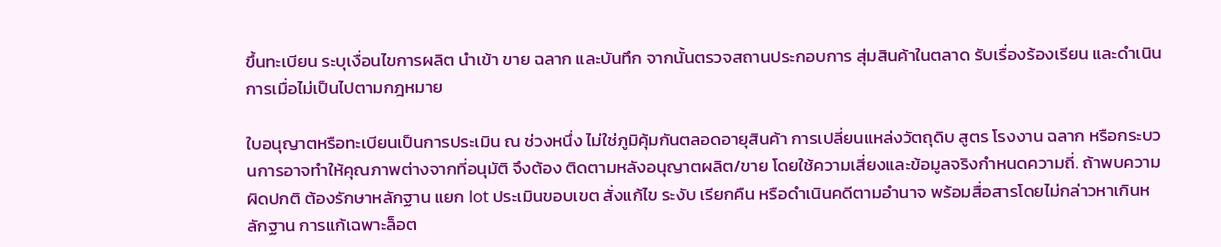ขึ้นทะเบียน ระบุเงื่อนไขการผลิต นำเข้า ขาย ฉลาก และบันทึก จากนั้นตรวจสถานประกอบการ สุ่มสินค้าในตลาด รับเรื่องร้องเรียน และดำเนินการเมื่อไม่เป็นไปตามกฎหมาย

ใบอนุญาตหรือทะเบียนเป็นการประเมิน ณ ช่วงหนึ่ง ไม่ใช่ภูมิคุ้มกันตลอดอายุสินค้า การเปลี่ยนแหล่งวัตถุดิบ สูตร โรงงาน ฉลาก หรือกระบวนการอาจทำให้คุณภาพต่างจากที่อนุมัติ จึงต้อง ติดตามหลังอนุญาตผลิต/ขาย โดยใช้ความเสี่ยงและข้อมูลจริงกำหนดความถี่. ถ้าพบความผิดปกติ ต้องรักษาหลักฐาน แยก lot ประเมินขอบเขต สั่งแก้ไข ระงับ เรียกคืน หรือดำเนินคดีตามอำนาจ พร้อมสื่อสารโดยไม่กล่าวหาเกินหลักฐาน การแก้เฉพาะล็อต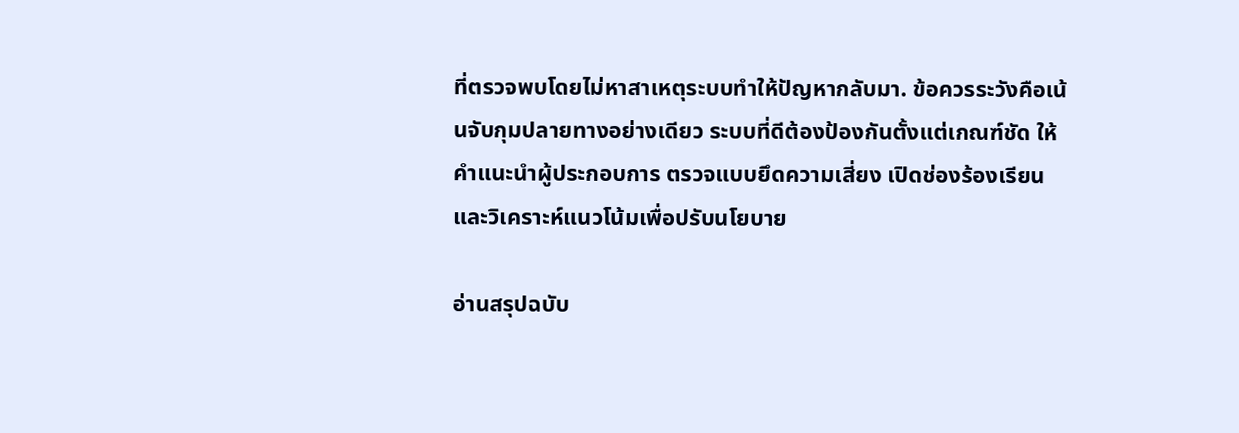ที่ตรวจพบโดยไม่หาสาเหตุระบบทำให้ปัญหากลับมา. ข้อควรระวังคือเน้นจับกุมปลายทางอย่างเดียว ระบบที่ดีต้องป้องกันตั้งแต่เกณฑ์ชัด ให้คำแนะนำผู้ประกอบการ ตรวจแบบยึดความเสี่ยง เปิดช่องร้องเรียน และวิเคราะห์แนวโน้มเพื่อปรับนโยบาย

อ่านสรุปฉบับ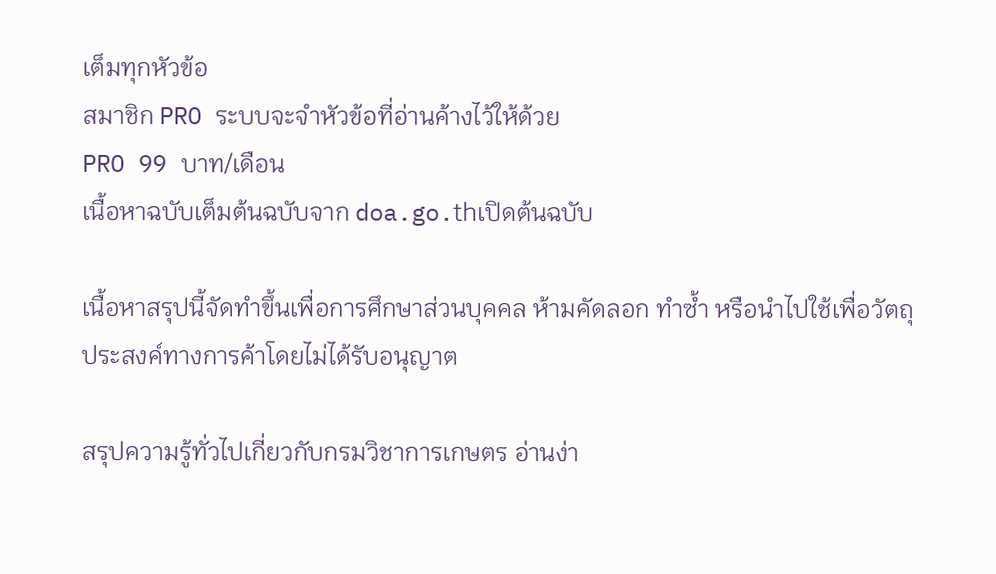เต็มทุกหัวข้อ
สมาชิก PRO ระบบจะจำหัวข้อที่อ่านค้างไว้ให้ด้วย
PRO 99 บาท/เดือน
เนื้อหาฉบับเต็มต้นฉบับจาก doa.go.thเปิดต้นฉบับ

เนื้อหาสรุปนี้จัดทำขึ้นเพื่อการศึกษาส่วนบุคคล ห้ามคัดลอก ทำซ้ำ หรือนำไปใช้เพื่อวัตถุประสงค์ทางการค้าโดยไม่ได้รับอนุญาต

สรุปความรู้ทั่วไปเกี่ยวกับกรมวิชาการเกษตร อ่านง่า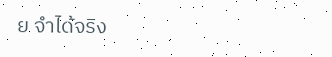ย จำได้จริง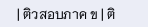| ติวสอบภาค ข | ติ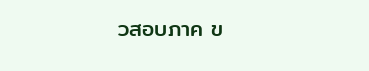วสอบภาค ข